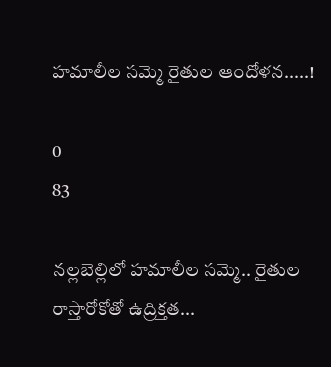హమాలీల సమ్మె రైతుల ఆందోళన.....!

0
83

నల్లబెల్లిలో హమాలీల సమ్మె.. రైతుల రాస్తారోకోతో ఉద్రిక్తత...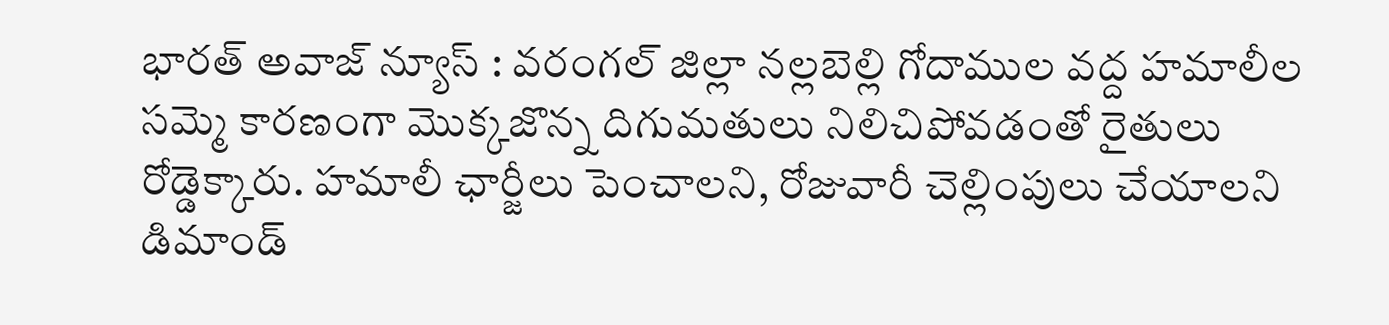భారత్ అవాజ్ న్యూస్ : వరంగల్ జిల్లా నల్లబెల్లి గోదాముల వద్ద హమాలీల సమ్మె కారణంగా మొక్కజొన్న దిగుమతులు నిలిచిపోవడంతో రైతులు రోడ్డెక్కారు. హమాలీ ఛార్జీలు పెంచాలని, రోజువారీ చెల్లింపులు చేయాలని డిమాండ్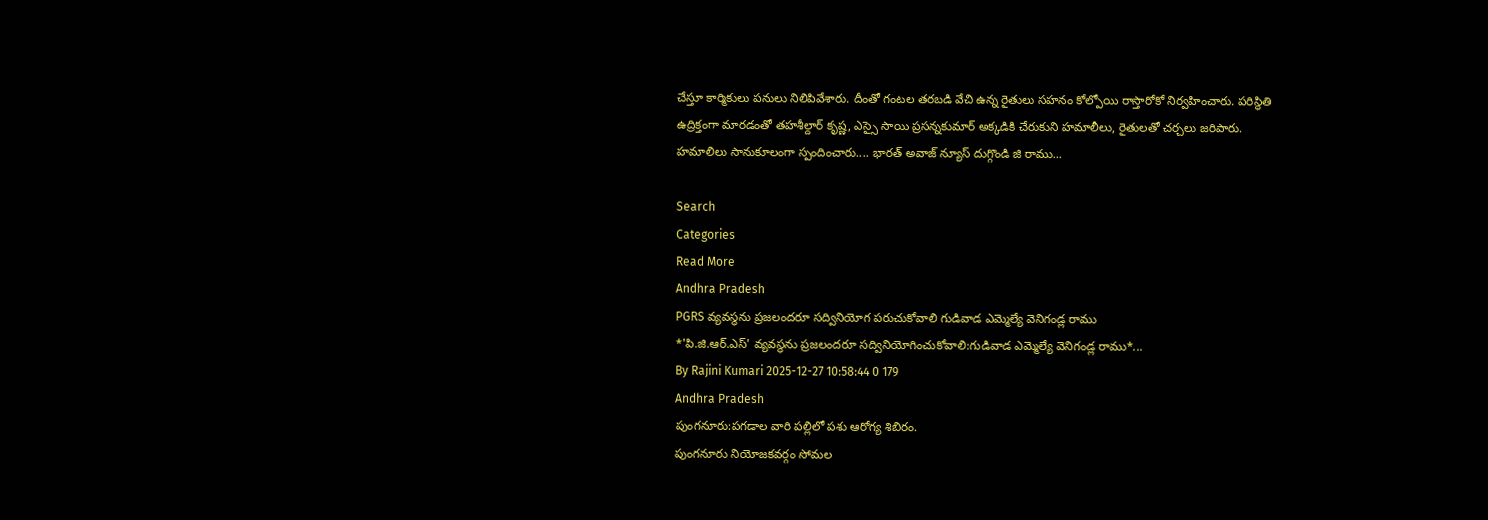చేస్తూ కార్మికులు పనులు నిలిపివేశారు. దీంతో గంటల తరబడి వేచి ఉన్న రైతులు సహనం కోల్పోయి రాస్తారోకో నిర్వహించారు. పరిస్థితి ఉద్రిక్తంగా మారడంతో తహశీల్దార్ కృష్ణ, ఎస్సై సాయి ప్రసన్నకుమార్ అక్కడికి చేరుకుని హమాలీలు, రైతులతో చర్చలు జరిపారు. హమాలిలు సానుకూలంగా స్పందించారు.... భారత్ అవాజ్ న్యూస్ దుగ్గొండి జి రాము...

Search
Categories
Read More
Andhra Pradesh
PGRS వ్యవస్థను ప్రజలందరూ సద్వినియోగ పరుచుకోవాలి గుడివాడ ఎమ్మెల్యే వెనిగండ్ల రాము
*'పి.జి.ఆర్.ఎస్' వ్యవస్థను ప్రజలందరూ సద్వినియోగించుకోవాలి:గుడివాడ ఎమ్మెల్యే వెనిగండ్ల రాము*...
By Rajini Kumari 2025-12-27 10:58:44 0 179
Andhra Pradesh
పుంగనూరు:పగడాల వారి పల్లిలో పశు ఆరోగ్య శిబిరం.
పుంగనూరు నియోజకవర్గం సోమల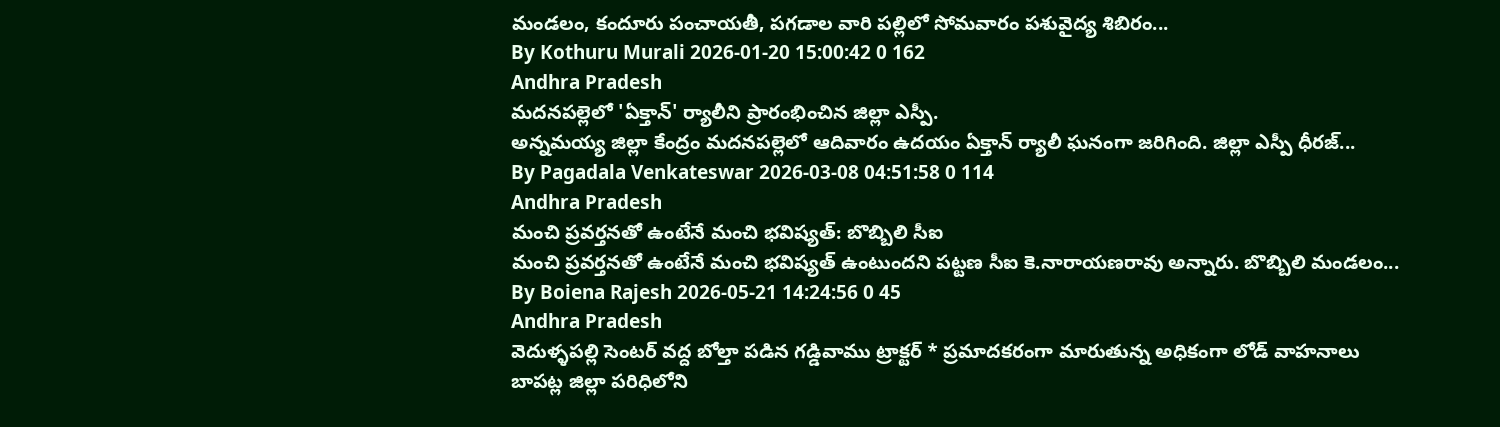మండలం, కందూరు పంచాయతీ, పగడాల వారి పల్లిలో సోమవారం పశువైద్య శిబిరం...
By Kothuru Murali 2026-01-20 15:00:42 0 162
Andhra Pradesh
మదనపల్లెలో 'ఏక్తాన్' ర్యాలీని ప్రారంభించిన జిల్లా ఎస్పీ.
అన్నమయ్య జిల్లా కేంద్రం మదనపల్లెలో ఆదివారం ఉదయం ఏక్తాన్ ర్యాలీ ఘనంగా జరిగింది. జిల్లా ఎస్పీ ధీరజ్...
By Pagadala Venkateswar 2026-03-08 04:51:58 0 114
Andhra Pradesh
మంచి ప్రవర్తనతో ఉంటేనే మంచి భవిష్యత్: బొబ్బిలి సీఐ
మంచి ప్రవర్తనతో ఉంటేనే మంచి భవిష్యత్ ఉంటుందని పట్టణ సీఐ కె.నారాయణరావు అన్నారు. బొబ్బిలి మండలం...
By Boiena Rajesh 2026-05-21 14:24:56 0 45
Andhra Pradesh
వెదుళ్ళపల్లి సెంటర్ వద్ద బోల్తా పడిన గడ్డివాము ట్రాక్టర్ * ప్రమాదకరంగా మారుతున్న అధికంగా లోడ్ వాహనాలు
బాపట్ల జిల్లా పరిధిలోని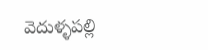వెదుళ్ళపల్లి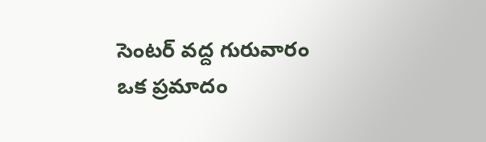సెంటర్ వద్ద గురువారం ఒక ప్రమాదం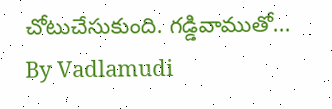చోటుచేసుకుంది. గడ్డివాముతో...
By Vadlamudi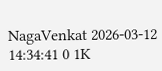NagaVenkat 2026-03-12 14:34:41 0 1K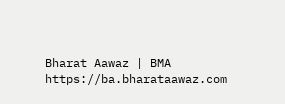Bharat Aawaz | BMA https://ba.bharataawaz.com